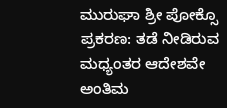ಮುರುಘಾ ಶ್ರೀ ಪೋಕ್ಸೊ ಪ್ರಕರಣ: ತಡೆ ನೀಡಿರುವ ಮಧ್ಯಂತರ ಆದೇಶವೇ ಅಂತಿಮ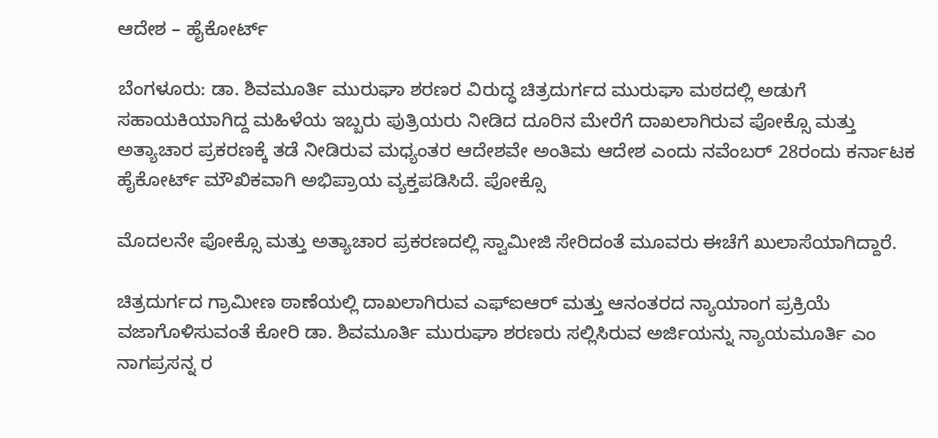ಆದೇಶ – ಹೈಕೋರ್ಟ್

ಬೆಂಗಳೂರು: ಡಾ. ಶಿವಮೂರ್ತಿ ಮುರುಘಾ ಶರಣರ ವಿರುದ್ಧ ಚಿತ್ರದುರ್ಗದ ಮುರುಘಾ ಮಠದಲ್ಲಿ ಅಡುಗೆ ಸಹಾಯಕಿಯಾಗಿದ್ದ ಮಹಿಳೆಯ ಇಬ್ಬರು ಪುತ್ರಿಯರು ನೀಡಿದ ದೂರಿನ ಮೇರೆಗೆ ದಾಖಲಾಗಿರುವ ಪೋಕ್ಸೊ ಮತ್ತು ಅತ್ಯಾಚಾರ ಪ್ರಕರಣಕ್ಕೆ ತಡೆ ನೀಡಿರುವ ಮಧ್ಯಂತರ ಆದೇಶವೇ ಅಂತಿಮ ಆದೇಶ ಎಂದು ನವೆಂಬರ್‌ 28ರಂದು ಕರ್ನಾಟಕ ಹೈಕೋರ್ಟ್‌ ಮೌಖಿಕವಾಗಿ ಅಭಿಪ್ರಾಯ ವ್ಯಕ್ತಪಡಿಸಿದೆ. ಪೋಕ್ಸೊ

ಮೊದಲನೇ ಪೋಕ್ಸೊ ಮತ್ತು ಅತ್ಯಾಚಾರ ಪ್ರಕರಣದಲ್ಲಿ ಸ್ವಾಮೀಜಿ ಸೇರಿದಂತೆ ಮೂವರು ಈಚೆಗೆ ಖುಲಾಸೆಯಾಗಿದ್ದಾರೆ.

ಚಿತ್ರದುರ್ಗದ ಗ್ರಾಮೀಣ ಠಾಣೆಯಲ್ಲಿ ದಾಖಲಾಗಿರುವ ಎಫ್‌ಐಆರ್‌ ಮತ್ತು ಆನಂತರದ ನ್ಯಾಯಾಂಗ ಪ್ರಕ್ರಿಯೆ ವಜಾಗೊಳಿಸುವಂತೆ ಕೋರಿ ಡಾ. ಶಿವಮೂರ್ತಿ ಮುರುಘಾ ಶರಣರು ಸಲ್ಲಿಸಿರುವ ಅರ್ಜಿಯನ್ನು ನ್ಯಾಯಮೂರ್ತಿ ಎಂ ನಾಗಪ್ರಸನ್ನ ರ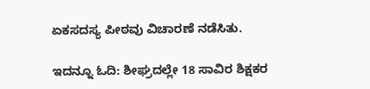ಏಕಸದಸ್ಯ ಪೀಠವು ವಿಚಾರಣೆ ನಡೆಸಿತು.

ಇದನ್ನೂ ಓದಿ: ಶೀಘ್ರದಲ್ಲೇ 18 ಸಾವಿರ ಶಿಕ್ಷಕರ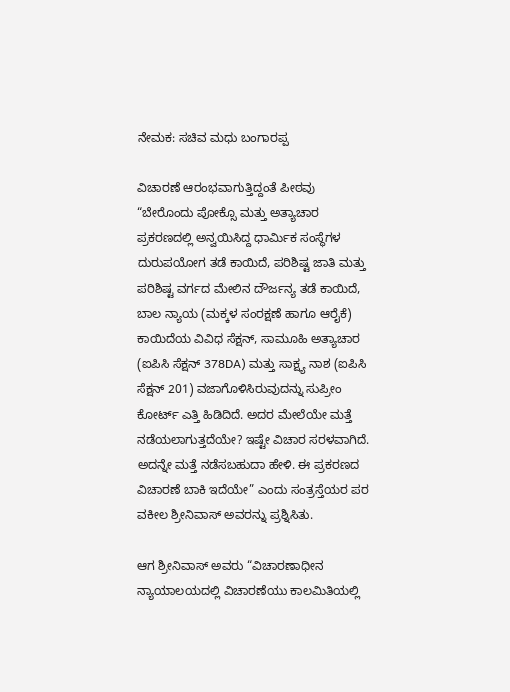ನೇಮಕ: ಸಚಿವ ಮಧು ಬಂಗಾರಪ್ಪ

ವಿಚಾರಣೆ ಆರಂಭವಾಗುತ್ತಿದ್ದಂತೆ ಪೀಠವು “ಬೇರೊಂದು ಪೋಕ್ಸೊ ಮತ್ತು ಅತ್ಯಾಚಾರ ಪ್ರಕರಣದಲ್ಲಿ ಅನ್ವಯಿಸಿದ್ದ ಧಾರ್ಮಿಕ ಸಂಸ್ಥೆಗಳ ದುರುಪಯೋಗ ತಡೆ ಕಾಯಿದೆ, ಪರಿಶಿಷ್ಟ ಜಾತಿ ಮತ್ತು ಪರಿಶಿಷ್ಟ ವರ್ಗದ ಮೇಲಿನ ದೌರ್ಜನ್ಯ ತಡೆ ಕಾಯಿದೆ, ಬಾಲ ನ್ಯಾಯ (ಮಕ್ಕಳ ಸಂರಕ್ಷಣೆ ಹಾಗೂ ಆರೈಕೆ) ಕಾಯಿದೆಯ ವಿವಿಧ ಸೆಕ್ಷನ್‌, ಸಾಮೂಹಿ ಅತ್ಯಾಚಾರ (ಐಪಿಸಿ ಸೆಕ್ಷನ್ 378DA) ಮತ್ತು ಸಾಕ್ಷ್ಯ ನಾಶ‌ (ಐಪಿಸಿ ಸೆಕ್ಷನ್‌ 201) ವಜಾಗೊಳಿಸಿರುವುದನ್ನು ಸುಪ್ರೀಂ ಕೋರ್ಟ್‌ ಎತ್ತಿ ಹಿಡಿದಿದೆ. ಅದರ ಮೇಲೆಯೇ ಮತ್ತೆ ನಡೆಯಲಾಗುತ್ತದೆಯೇ? ಇಷ್ಟೇ ವಿಚಾರ ಸರಳವಾಗಿದೆ. ಅದನ್ನೇ ಮತ್ತೆ ನಡೆಸಬಹುದಾ ಹೇಳಿ. ಈ ಪ್ರಕರಣದ ವಿಚಾರಣೆ ಬಾಕಿ ಇದೆಯೇ” ಎಂದು ಸಂತ್ರಸ್ತೆಯರ ಪರ ವಕೀಲ ಶ್ರೀನಿವಾಸ್‌ ಅವರನ್ನು ಪ್ರಶ್ನಿಸಿತು.

ಆಗ ಶ್ರೀನಿವಾಸ್‌ ಅವರು “ವಿಚಾರಣಾಧೀನ ನ್ಯಾಯಾಲಯದಲ್ಲಿ ವಿಚಾರಣೆಯು ಕಾಲಮಿತಿಯಲ್ಲಿ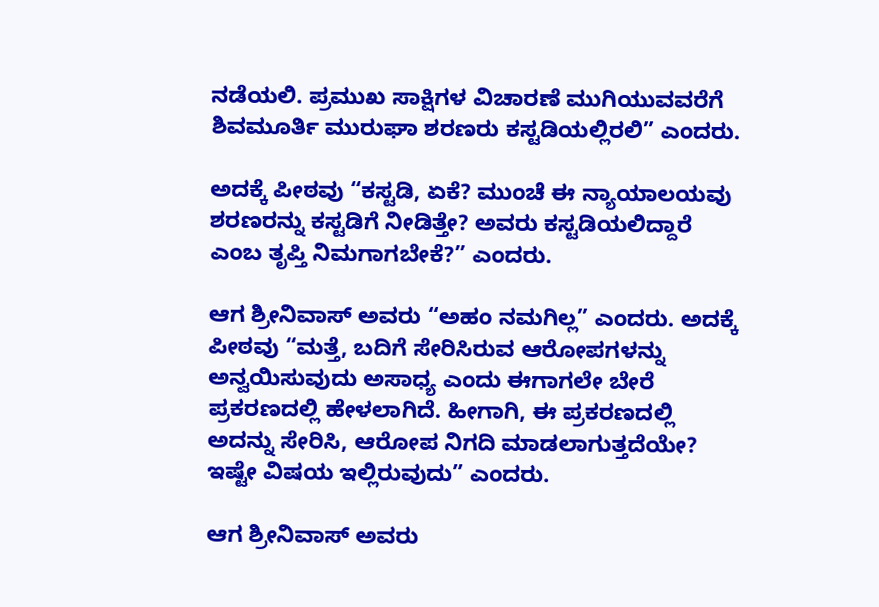ನಡೆಯಲಿ. ಪ್ರಮುಖ ಸಾಕ್ಷಿಗಳ ವಿಚಾರಣೆ ಮುಗಿಯುವವರೆಗೆ ಶಿವಮೂರ್ತಿ ಮುರುಘಾ ಶರಣರು ಕಸ್ಟಡಿಯಲ್ಲಿರಲಿ” ಎಂದರು.

ಅದಕ್ಕೆ ಪೀಠವು “ಕಸ್ಟಡಿ, ಏಕೆ? ಮುಂಚೆ ಈ ನ್ಯಾಯಾಲಯವು ಶರಣರನ್ನು ಕಸ್ಟಡಿಗೆ ನೀಡಿತ್ತೇ? ಅವರು ಕಸ್ಟಡಿಯಲಿದ್ದಾರೆ ಎಂಬ ತೃಪ್ತಿ ನಿಮಗಾಗಬೇಕೆ?” ಎಂದರು.

ಆಗ ಶ್ರೀನಿವಾಸ್‌ ಅವರು “ಅಹಂ ನಮಗಿಲ್ಲ” ಎಂದರು. ಅದಕ್ಕೆ ಪೀಠವು “ಮತ್ತೆ, ಬದಿಗೆ ಸೇರಿಸಿರುವ ಆರೋಪಗಳನ್ನು ಅನ್ವಯಿಸುವುದು ಅಸಾಧ್ಯ ಎಂದು ಈಗಾಗಲೇ ಬೇರೆ ಪ್ರಕರಣದಲ್ಲಿ ಹೇಳಲಾಗಿದೆ. ಹೀಗಾಗಿ, ಈ ಪ್ರಕರಣದಲ್ಲಿ ಅದನ್ನು ಸೇರಿಸಿ, ಆರೋಪ ನಿಗದಿ ಮಾಡಲಾಗುತ್ತದೆಯೇ? ಇಷ್ಟೇ ವಿಷಯ ಇಲ್ಲಿರುವುದು” ಎಂದರು.

ಆಗ ಶ್ರೀನಿವಾಸ್‌ ಅವರು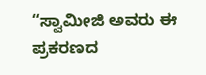“ಸ್ವಾಮೀಜಿ ಅವರು ಈ ಪ್ರಕರಣದ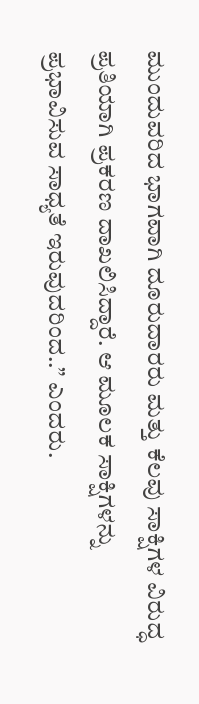ಮುಂದುವರಿದ ಭಾಗವಾಗಿ ದೂರುದಾರರು ಮತ್ತು ಕೆಲವು ಸಾಕ್ಷಿಗಳ ವಿರುದ್ಧ ಪ್ರತಿಯಾಗಿ ಪ್ರಕರಣ ದಾಖಲಿಸಿದ್ದಾರೆ. ಆ ಮೂಲಕ ಸಾಕ್ಷಿಗಳನ್ನು ಪ್ರಭಾವಿಸುವ ಸಾಧ್ಯತೆ ಇರುವುದರಿಂದ..” ಎಂದರು.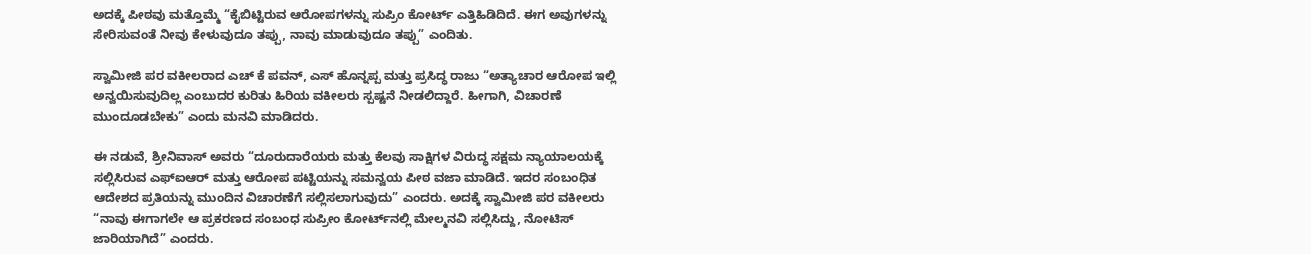ಅದಕ್ಕೆ ಪೀಠವು ಮತ್ತೊಮ್ಮೆ “ಕೈಬಿಟ್ಟಿರುವ ಆರೋಪಗಳನ್ನು ಸುಪ್ರಿಂ ಕೋರ್ಟ್‌ ಎತ್ತಿಹಿಡಿದಿದೆ. ಈಗ ಅವುಗಳನ್ನು ಸೇರಿಸುವಂತೆ ನೀವು ಕೇಳುವುದೂ ತಪ್ಪು, ನಾವು ಮಾಡುವುದೂ ತಪ್ಪು” ಎಂದಿತು.

ಸ್ವಾಮೀಜಿ ಪರ ವಕೀಲರಾದ ಎಚ್‌ ಕೆ ಪವನ್‌, ಎಸ್‌ ಹೊನ್ನಪ್ಪ ಮತ್ತು ಪ್ರಸಿದ್ಧ ರಾಜು “ಅತ್ಯಾಚಾರ ಆರೋಪ ಇಲ್ಲಿ ಅನ್ವಯಿಸುವುದಿಲ್ಲ ಎಂಬುದರ ಕುರಿತು ಹಿರಿಯ ವಕೀಲರು ಸ್ಪಷ್ಟನೆ ನೀಡಲಿದ್ದಾರೆ. ಹೀಗಾಗಿ, ವಿಚಾರಣೆ ಮುಂದೂಡಬೇಕು” ಎಂದು ಮನವಿ ಮಾಡಿದರು.

ಈ ನಡುವೆ, ಶ್ರೀನಿವಾಸ್‌ ಅವರು “ದೂರುದಾರೆಯರು ಮತ್ತು ಕೆಲವು ಸಾಕ್ಷಿಗಳ ವಿರುದ್ಧ ಸಕ್ಷಮ ನ್ಯಾಯಾಲಯಕ್ಕೆ ಸಲ್ಲಿಸಿರುವ ಎಫ್‌ಐಆರ್‌ ಮತ್ತು ಆರೋಪ ಪಟ್ಟಿಯನ್ನು ಸಮನ್ವಯ ಪೀಠ ವಜಾ ಮಾಡಿದೆ. ಇದರ ಸಂಬಂಧಿತ ಆದೇಶದ ಪ್ರತಿಯನ್ನು ಮುಂದಿನ ವಿಚಾರಣೆಗೆ ಸಲ್ಲಿಸಲಾಗುವುದು” ಎಂದರು. ಅದಕ್ಕೆ ಸ್ವಾಮೀಜಿ ಪರ ವಕೀಲರು “ನಾವು ಈಗಾಗಲೇ ಆ ಪ್ರಕರಣದ ಸಂಬಂಧ ಸುಪ್ರೀಂ ಕೋರ್ಟ್‌ನಲ್ಲಿ ಮೇಲ್ಮನವಿ ಸಲ್ಲಿಸಿದ್ದು, ನೋಟಿಸ್‌ ಜಾರಿಯಾಗಿದೆ” ಎಂದರು.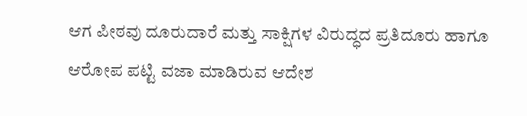ಆಗ ಪೀಠವು ದೂರುದಾರೆ ಮತ್ತು ಸಾಕ್ಷಿಗಳ ವಿರುದ್ಧದ ಪ್ರತಿದೂರು ಹಾಗೂ ಆರೋಪ ಪಟ್ಟಿ ವಜಾ ಮಾಡಿರುವ ಆದೇಶ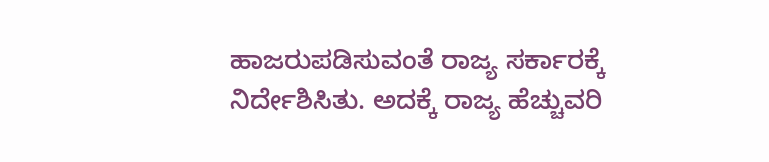ಹಾಜರುಪಡಿಸುವಂತೆ ರಾಜ್ಯ ಸರ್ಕಾರಕ್ಕೆ ನಿರ್ದೇಶಿಸಿತು. ಅದಕ್ಕೆ ರಾಜ್ಯ ಹೆಚ್ಚುವರಿ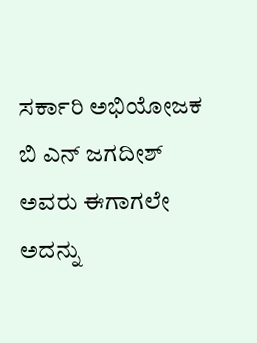ಸರ್ಕಾರಿ ಅಭಿಯೋಜಕ ಬಿ ಎನ್‌ ಜಗದೀಶ್‌ ಅವರು ಈಗಾಗಲೇ ಅದನ್ನು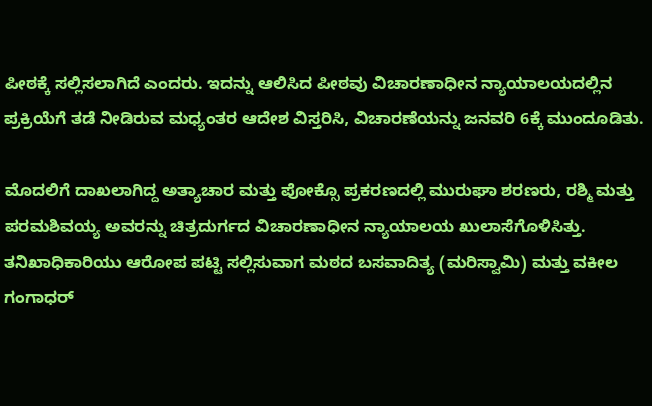ಪೀಠಕ್ಕೆ ಸಲ್ಲಿಸಲಾಗಿದೆ ಎಂದರು. ಇದನ್ನು ಆಲಿಸಿದ ಪೀಠವು ವಿಚಾರಣಾಧೀನ ನ್ಯಾಯಾಲಯದಲ್ಲಿನ ಪ್ರಕ್ರಿಯೆಗೆ ತಡೆ ನೀಡಿರುವ ಮಧ್ಯಂತರ ಆದೇಶ ವಿಸ್ತರಿಸಿ, ವಿಚಾರಣೆಯನ್ನು ಜನವರಿ 6ಕ್ಕೆ ಮುಂದೂಡಿತು.

ಮೊದಲಿಗೆ ದಾಖಲಾಗಿದ್ದ ಅತ್ಯಾಚಾರ ಮತ್ತು ಪೋಕ್ಸೊ ಪ್ರಕರಣದಲ್ಲಿ ಮುರುಘಾ ಶರಣರು, ರಶ್ಮಿ ಮತ್ತು ಪರಮಶಿವಯ್ಯ ಅವರನ್ನು ಚಿತ್ರದುರ್ಗದ ವಿಚಾರಣಾಧೀನ ನ್ಯಾಯಾಲಯ ಖುಲಾಸೆಗೊಳಿಸಿತ್ತು. ತನಿಖಾಧಿಕಾರಿಯು ಆರೋಪ ಪಟ್ಟಿ ಸಲ್ಲಿಸುವಾಗ ಮಠದ ಬಸವಾದಿತ್ಯ (ಮರಿಸ್ವಾಮಿ) ಮತ್ತು ವಕೀಲ ಗಂಗಾಧರ್‌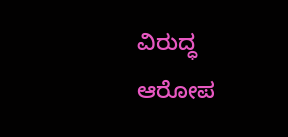ವಿರುದ್ಧ ಆರೋಪ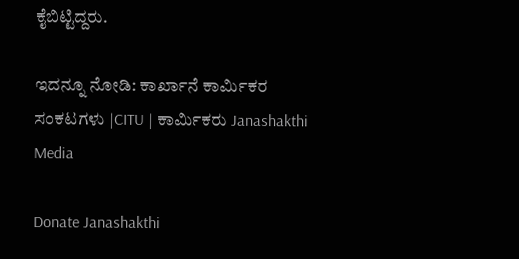ಕೈಬಿಟ್ಟಿದ್ದರು.

ಇದನ್ನೂ ನೋಡಿ: ಕಾರ್ಖಾನೆ ಕಾರ್ಮಿಕರ ಸಂಕಟಗಳು |CITU | ಕಾರ್ಮಿಕರು Janashakthi Media

Donate Janashakthi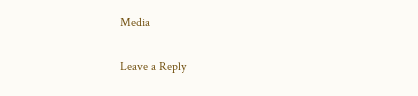Media

Leave a Reply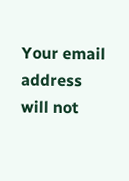Your email address will not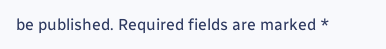be published. Required fields are marked *